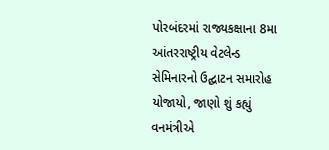પોરબંદરમાં રાજ્યકક્ષાના 8મા આંતરરાષ્ટ્રીય વેટલેન્ડ સેમિનારનો ઉદ્ઘાટન સમારોહ યોજાયો, જાણો શું કહ્યું વનમંત્રીએ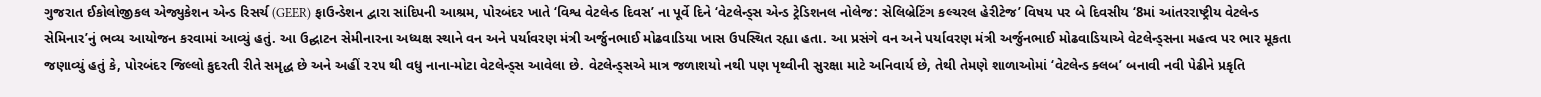ગુજરાત ઈકોલોજીકલ એજ્યુકેશન એન્ડ રિસર્ચ (GEER) ફાઉન્ડેશન દ્વારા સાંદિપની આશ્રમ, પોરબંદર ખાતે ‘વિશ્વ વેટલેન્ડ દિવસ’ ના પૂર્વે દિને ‘વેટલેન્ડ્સ એન્ડ ટ્રેડિશનલ નોલેજ: સેલિબ્રેટિંગ કલ્ચરલ હેરીટેજ’ વિષય પર બે દિવસીય ‘8માં આંતરરાષ્ટ્રીય વેટલેન્ડ સેમિનાર’નું ભવ્ય આયોજન કરવામાં આવ્યું હતું. આ ઉદ્ઘાટન સેમીનારના અધ્યક્ષ સ્થાને વન અને પર્યાવરણ મંત્રી અર્જુનભાઈ મોઢવાડિયા ખાસ ઉપસ્થિત રહ્યા હતા. આ પ્રસંગે વન અને પર્યાવરણ મંત્રી અર્જુનભાઈ મોઢવાડિયાએ વેટલેન્ડ્સના મહત્વ પર ભાર મૂકતા જણાવ્યું હતું કે, પોરબંદર જિલ્લો કુદરતી રીતે સમૃદ્ધ છે અને અહીં ૨૨૫ થી વધુ નાના-મોટા વેટલેન્ડ્સ આવેલા છે. વેટલેન્ડ્સએ માત્ર જળાશયો નથી પણ પૃથ્વીની સુરક્ષા માટે અનિવાર્ય છે, તેથી તેમણે શાળાઓમાં ‘વેટલેન્ડ ક્લબ’ બનાવી નવી પેઢીને પ્રકૃતિ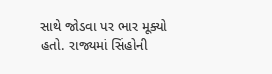સાથે જોડવા પર ભાર મૂક્યો હતો. રાજ્યમાં સિંહોની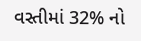વસ્તીમાં 32% નો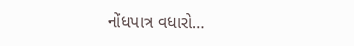નોંધપાત્ર વધારો…